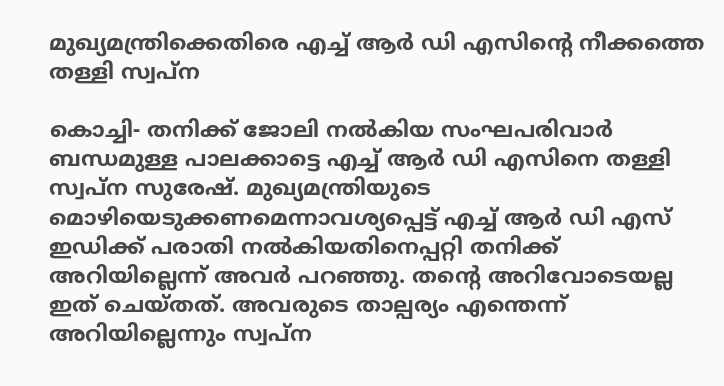മുഖ്യമന്ത്രിക്കെതിരെ എച്ച് ആര്‍ ഡി എസിന്റെ നീക്കത്തെ തള്ളി സ്വപ്‌ന

കൊച്ചി- തനിക്ക് ജോലി നല്‍കിയ സംഘപരിവാര്‍ ബന്ധമുള്ള പാലക്കാട്ടെ എച്ച് ആര്‍ ഡി എസിനെ തള്ളി സ്വപ്‌ന സുരേഷ്. മുഖ്യമന്ത്രിയുടെ മൊഴിയെടുക്കണമെന്നാവശ്യപ്പെട്ട് എച്ച് ആര്‍ ഡി എസ് ഇഡിക്ക് പരാതി നല്‍കിയതിനെപ്പറ്റി തനിക്ക് അറിയില്ലെന്ന് അവര്‍ പറഞ്ഞു. തന്റെ അറിവോടെയല്ല ഇത് ചെയ്തത്. അവരുടെ താല്പര്യം എന്തെന്ന് അറിയില്ലെന്നും സ്വപ്‌ന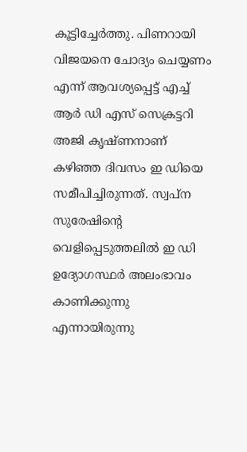കൂട്ടിച്ചേര്‍ത്തു. പിണറായി വിജയനെ ചോദ്യം ചെയ്യണം എന്ന് ആവശ്യപ്പെട്ട് എച്ച് ആര്‍ ഡി എസ് സെക്രട്ടറി അജി കൃഷ്ണനാണ് കഴിഞ്ഞ ദിവസം ഇ ഡിയെ സമീപിച്ചിരുന്നത്. സ്വപ്‌ന സുരേഷിന്റെ വെളിപ്പെടുത്തലില്‍ ഇ ഡി ഉദ്യോഗസ്ഥര്‍ അലംഭാവം കാണിക്കുന്നു എന്നായിരുന്നു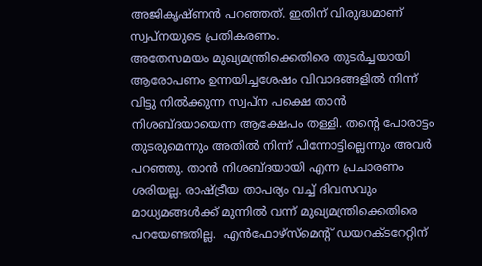അജികൃഷ്ണന്‍ പറഞ്ഞത്. ഇതിന് വിരുദ്ധമാണ് സ്വപ്‌നയുടെ പ്രതികരണം.
അതേസമയം മുഖ്യമന്ത്രിക്കെതിരെ തുടര്‍ച്ചയായി ആരോപണം ഉന്നയിച്ചശേഷം വിവാദങ്ങളില്‍ നിന്ന് വിട്ടു നില്‍ക്കുന്ന സ്വപ്‌ന പക്ഷെ താന്‍ നിശബ്ദയായെന്ന ആക്ഷേപം തള്ളി. തന്റെ പോരാട്ടം തുടരുമെന്നും അതില്‍ നിന്ന് പിന്നോട്ടില്ലെന്നും അവര്‍ പറഞ്ഞു. താന്‍ നിശബ്ദയായി എന്ന പ്രചാരണം ശരിയല്ല. രാഷ്ട്രീയ താപര്യം വച്ച് ദിവസവും മാധ്യമങ്ങള്‍ക്ക് മുന്നില്‍ വന്ന് മുഖ്യമന്ത്രിക്കെതിരെ പറയേണ്ടതില്ല.  എന്‍ഫോഴ്‌സ്‌മെന്റ് ഡയറക്ടറേറ്റിന്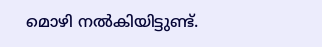മൊഴി നല്‍കിയിട്ടുണ്ട്.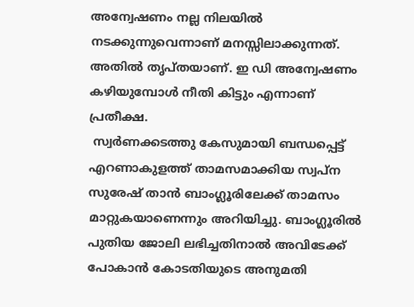അന്വേഷണം നല്ല നിലയില്‍ നടക്കുന്നുവെന്നാണ് മനസ്സിലാക്കുന്നത്. അതില്‍ തൃപ്തയാണ്. ഇ ഡി അന്വേഷണം കഴിയുമ്പോള്‍ നീതി കിട്ടും എന്നാണ് പ്രതീക്ഷ.
 സ്വര്‍ണക്കടത്തു കേസുമായി ബന്ധപ്പെട്ട് എറണാകുളത്ത് താമസമാക്കിയ സ്വപ്‌ന സുരേഷ് താന്‍ ബാംഗ്ലൂരിലേക്ക് താമസം മാറ്റുകയാണെന്നും അറിയിച്ചു. ബാംഗ്ലൂരില്‍ പുതിയ ജോലി ലഭിച്ചതിനാല്‍ അവിടേക്ക് പോകാന്‍ കോടതിയുടെ അനുമതി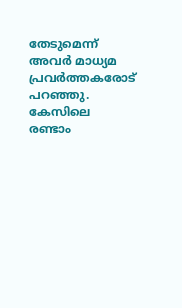തേടുമെന്ന് അവര്‍ മാധ്യമ പ്രവര്‍ത്തകരോട് പറഞ്ഞു. കേസിലെ രണ്ടാം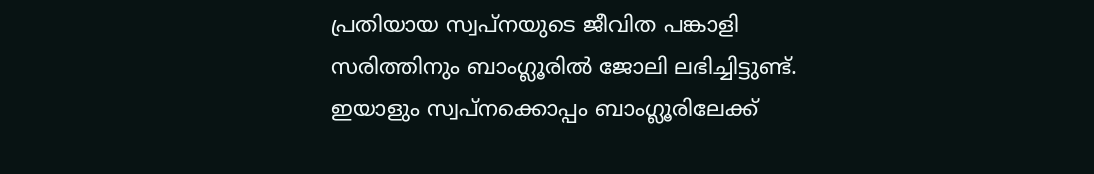പ്രതിയായ സ്വപ്‌നയുടെ ജീവിത പങ്കാളി സരിത്തിനും ബാംഗ്ലൂരില്‍ ജോലി ലഭിച്ചിട്ടുണ്ട്. ഇയാളും സ്വപ്‌നക്കൊപ്പം ബാംഗ്ലൂരിലേക്ക്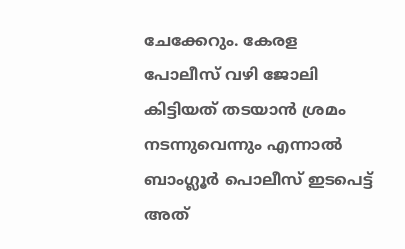ചേക്കേറും. കേരള പോലീസ് വഴി ജോലി കിട്ടിയത് തടയാന്‍ ശ്രമം നടന്നുവെന്നും എന്നാല്‍ ബാംഗ്ലൂര്‍ പൊലീസ് ഇടപെട്ട് അത്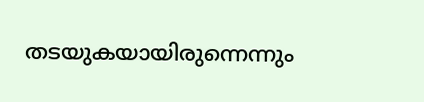തടയുകയായിരുന്നെന്നും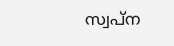സ്വപ്‌ന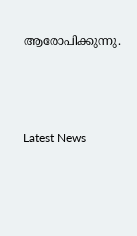ആരോപിക്കുന്നു.





Latest News